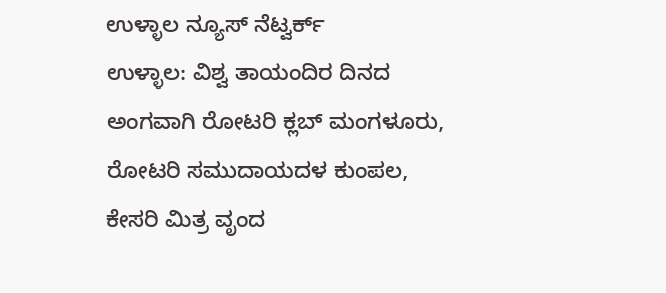ಉಳ್ಳಾಲ ನ್ಯೂಸ್ ನೆಟ್ವರ್ಕ್
ಉಳ್ಳಾಲ: ವಿಶ್ವ ತಾಯಂದಿರ ದಿನದ ಅಂಗವಾಗಿ ರೋಟರಿ ಕ್ಲಬ್ ಮಂಗಳೂರು, ರೋಟರಿ ಸಮುದಾಯದಳ ಕುಂಪಲ, ಕೇಸರಿ ಮಿತ್ರ ವೃಂದ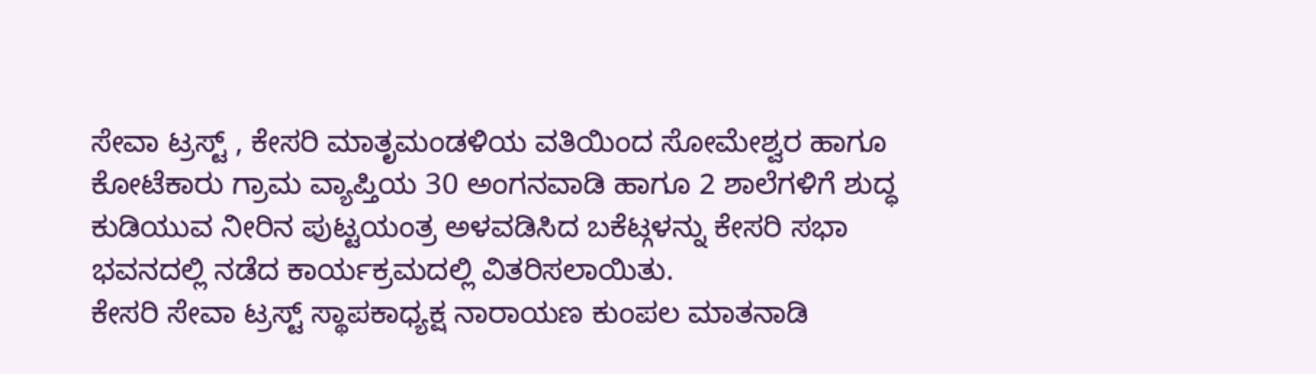ಸೇವಾ ಟ್ರಸ್ಟ್ , ಕೇಸರಿ ಮಾತೃಮಂಡಳಿಯ ವತಿಯಿಂದ ಸೋಮೇಶ್ವರ ಹಾಗೂ ಕೋಟೆಕಾರು ಗ್ರಾಮ ವ್ಯಾಪ್ತಿಯ 30 ಅಂಗನವಾಡಿ ಹಾಗೂ 2 ಶಾಲೆಗಳಿಗೆ ಶುದ್ಧ ಕುಡಿಯುವ ನೀರಿನ ಪುಟ್ಟಯಂತ್ರ ಅಳವಡಿಸಿದ ಬಕೆಟ್ಗಳನ್ನು ಕೇಸರಿ ಸಭಾ ಭವನದಲ್ಲಿ ನಡೆದ ಕಾರ್ಯಕ್ರಮದಲ್ಲಿ ವಿತರಿಸಲಾಯಿತು.
ಕೇಸರಿ ಸೇವಾ ಟ್ರಸ್ಟ್ ಸ್ಥಾಪಕಾಧ್ಯಕ್ಷ ನಾರಾಯಣ ಕುಂಪಲ ಮಾತನಾಡಿ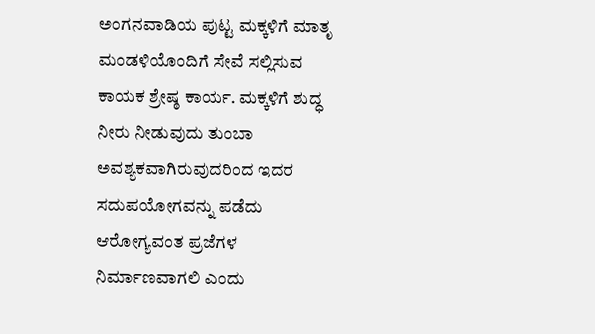ಅಂಗನವಾಡಿಯ ಪುಟ್ಟ ಮಕ್ಕಳಿಗೆ ಮಾತೃ ಮಂಡಳಿಯೊಂದಿಗೆ ಸೇವೆ ಸಲ್ಲಿಸುವ ಕಾಯಕ ಶ್ರೇಷ್ಠ ಕಾರ್ಯ. ಮಕ್ಕಳಿಗೆ ಶುದ್ಧ ನೀರು ನೀಡುವುದು ತುಂಬಾ ಅವಶ್ಯಕವಾಗಿರುವುದರಿಂದ ಇದರ ಸದುಪಯೋಗವನ್ನು ಪಡೆದು ಆರೋಗ್ಯವಂತ ಪ್ರಜೆಗಳ ನಿರ್ಮಾಣವಾಗಲಿ ಎಂದು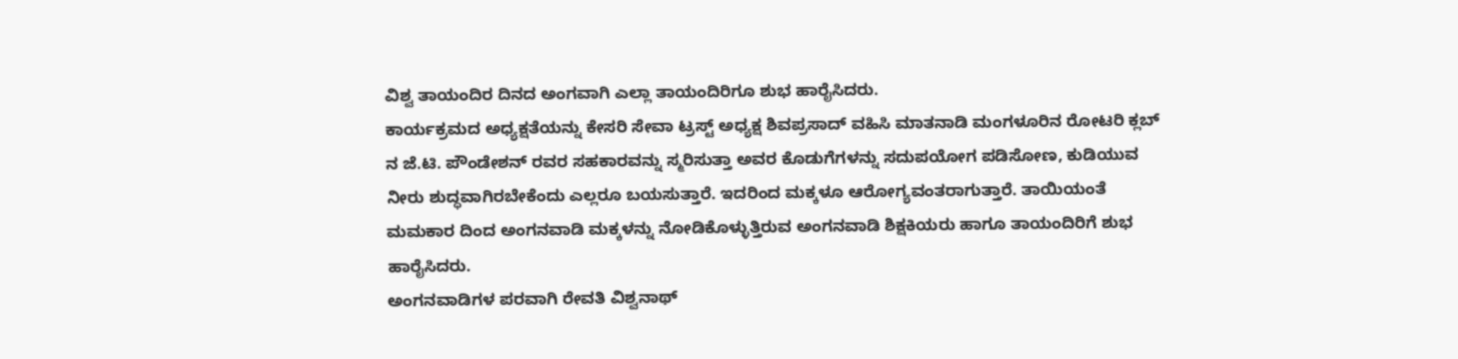ವಿಶ್ವ ತಾಯಂದಿರ ದಿನದ ಅಂಗವಾಗಿ ಎಲ್ಲಾ ತಾಯಂದಿರಿಗೂ ಶುಭ ಹಾರೈಸಿದರು.
ಕಾರ್ಯಕ್ರಮದ ಅಧ್ಯಕ್ಷತೆಯನ್ನು ಕೇಸರಿ ಸೇವಾ ಟ್ರಸ್ಟ್ ಅಧ್ಯಕ್ಷ ಶಿವಪ್ರಸಾದ್ ವಹಿಸಿ ಮಾತನಾಡಿ ಮಂಗಳೂರಿನ ರೋಟರಿ ಕ್ಲಬ್ ನ ಜೆ.ಟಿ. ಪೌಂಡೇಶನ್ ರವರ ಸಹಕಾರವನ್ನು ಸ್ಮರಿಸುತ್ತಾ ಅವರ ಕೊಡುಗೆಗಳನ್ನು ಸದುಪಯೋಗ ಪಡಿಸೋಣ, ಕುಡಿಯುವ ನೀರು ಶುದ್ಧವಾಗಿರಬೇಕೆಂದು ಎಲ್ಲರೂ ಬಯಸುತ್ತಾರೆ. ಇದರಿಂದ ಮಕ್ಕಳೂ ಆರೋಗ್ಯವಂತರಾಗುತ್ತಾರೆ. ತಾಯಿಯಂತೆ ಮಮಕಾರ ದಿಂದ ಅಂಗನವಾಡಿ ಮಕ್ಕಳನ್ನು ನೋಡಿಕೊಳ್ಳುತ್ತಿರುವ ಅಂಗನವಾಡಿ ಶಿಕ್ಷಕಿಯರು ಹಾಗೂ ತಾಯಂದಿರಿಗೆ ಶುಭ ಹಾರೈಸಿದರು.
ಅಂಗನವಾಡಿಗಳ ಪರವಾಗಿ ರೇವತಿ ವಿಶ್ವನಾಥ್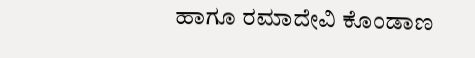ಹಾಗೂ ರಮಾದೇವಿ ಕೊಂಡಾಣ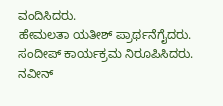ವಂದಿಸಿದರು.
ಹೇಮಲತಾ ಯತೀಶ್ ಪ್ರಾರ್ಥನೆಗೈದರು. ಸಂದೀಪ್ ಕಾರ್ಯಕ್ರಮ ನಿರೂಪಿಸಿದರು. ನವೀನ್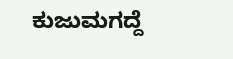ಕುಜುಮಗದ್ದೆ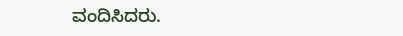ವಂದಿಸಿದರು.